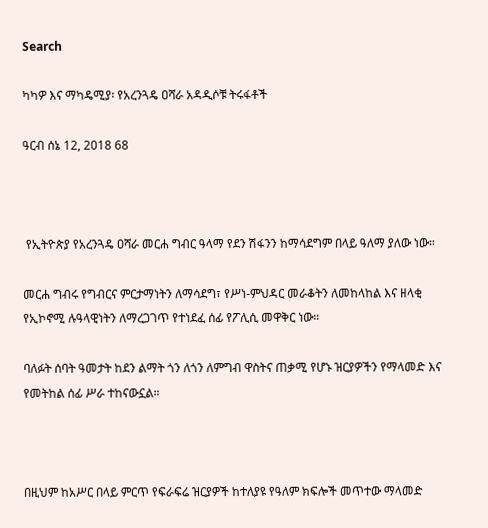Search

ካካዎ እና ማካዴሚያ፡ የአረንጓዴ ዐሻራ አዳዲሶቹ ትሩፋቶች

ዓርብ ሰኔ 12, 2018 68



 የኢትዮጵያ የአረንጓዴ ዐሻራ መርሐ ግብር ዓላማ የደን ሽፋንን ከማሳደግም በላይ ዓለማ ያለው ነው።

መርሐ ግብሩ የግብርና ምርታማነትን ለማሳደግ፣ የሥነ-ምህዳር መራቆትን ለመከላከል እና ዘላቂ የኢኮኖሚ ሉዓላዊነትን ለማረጋገጥ የተነደፈ ሰፊ የፖሊሲ መዋቅር ነው።

ባለፉት ሰባት ዓመታት ከደን ልማት ጎን ለጎን ለምግብ ዋስትና ጠቃሚ የሆኑ ዝርያዎችን የማላመድ እና የመትከል ሰፊ ሥራ ተከናውኗል።



በዚህም ከአሥር በላይ ምርጥ የፍራፍሬ ዝርያዎች ከተለያዩ የዓለም ክፍሎች መጥተው ማላመድ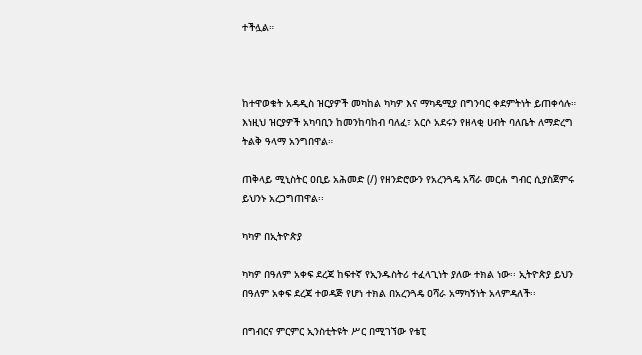ተችሏል።



ከተዋወቁት አዳዲስ ዝርያዎች መካከል ካካዎ እና ማካዴሚያ በግንባር ቀደምትነት ይጠቀሳሉ። እነዚህ ዝርያዎች አካባቢን ከመንከባከብ ባለፈ፣ አርሶ አደሩን የዘላቂ ሀብት ባለቤት ለማድረግ ትልቅ ዓላማ አንግበዋል።

ጠቅላይ ሚኒስትር ዐቢይ አሕመድ (/) የዘንድሮውን የአረንጓዴ አሻራ መርሐ ግብር ሲያስጀምሩ ይህንኑ አረጋግጠዋል፡፡

ካካዎ በኢትዮጵያ

ካካዎ በዓለም አቀፍ ደረጃ ከፍተኛ የኢንዱስትሪ ተፈላጊነት ያለው ተክል ነው፡፡ ኢትዮጵያ ይህን በዓለም አቀፍ ደረጃ ተወዳጅ የሆነ ተክል በአረንጓዴ ዐሻራ አማካኝነት አላምዳለች፡፡

በግብርና ምርምር ኢንስቲትዩት ሥር በሚገኘው የቴፒ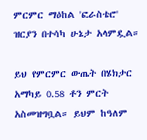ምርምር ማዕከል 'ፎራስቴሮ' ዝርያን በተሳካ ሁኔታ አላምዷል።

ይህ የምርምር ውጤት በሄክታር አማካይ 0.58 ቶን ምርት አስመዝግቧል። ይህም ከዓለም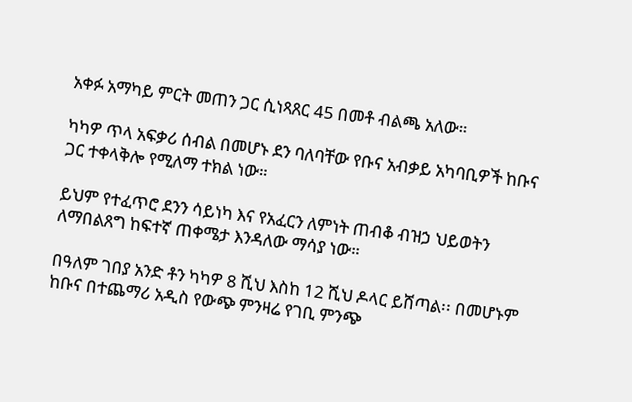አቀፉ አማካይ ምርት መጠን ጋር ሲነጻጸር 45 በመቶ ብልጫ አለው።

ካካዎ ጥላ አፍቃሪ ሰብል በመሆኑ ደን ባለባቸው የቡና አብቃይ አካባቢዎች ከቡና ጋር ተቀላቅሎ የሚለማ ተክል ነው።

ይህም የተፈጥሮ ደንን ሳይነካ እና የአፈርን ለምነት ጠብቆ ብዝኃ ህይወትን ለማበልጸግ ከፍተኛ ጠቀሜታ እንዳለው ማሳያ ነው።

በዓለም ገበያ አንድ ቶን ካካዎ 8 ሺህ እስከ 12 ሺህ ዶላር ይሸጣል፡፡ በመሆኑም ከቡና በተጨማሪ አዲስ የውጭ ምንዛሬ የገቢ ምንጭ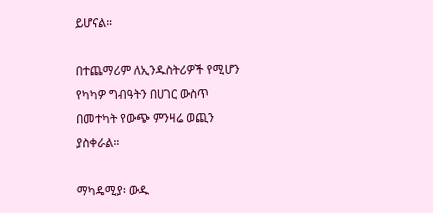ይሆናል።

በተጨማሪም ለኢንዱስትሪዎች የሚሆን የካካዎ ግብዓትን በሀገር ውስጥ በመተካት የውጭ ምንዛሬ ወጪን ያስቀራል።

ማካዴሚያ፡ ውዱ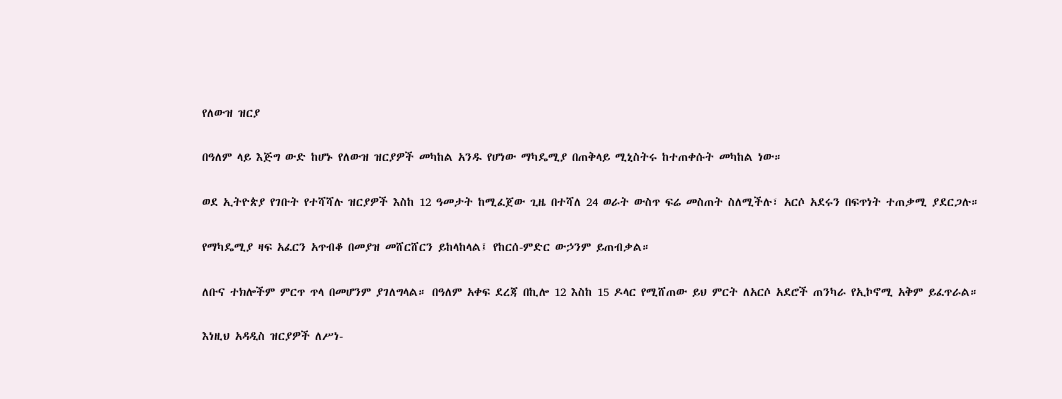የለውዝ ዝርያ

በዓለም ላይ እጅግ ውድ ከሆኑ የለውዝ ዝርያዎች መካከል አንዱ የሆነው ማካዴሚያ በጠቅላይ ሚኒስትሩ ከተጠቀሱት መካከል ነው።

ወደ ኢትዮጵያ የገቡት የተሻሻሉ ዝርያዎች እስከ 12 ዓመታት ከሚፈጀው ጊዜ በተሻለ 24 ወራት ውስጥ ፍሬ መስጠት ስለሚችሉ፣ አርሶ አደሩን በፍጥነት ተጠቃሚ ያደርጋሉ።

የማካዴሚያ ዛፍ አፈርን አጥብቆ በመያዝ መሸርሸርን ይከላከላል፤ የከርሰ-ምድር ውኃንም ይጠብቃል።

ለቡና ተክሎችም ምርጥ ጥላ በመሆንም ያገለግላል። በዓለም አቀፍ ደረጃ በኪሎ 12 እስከ 15 ዶላር የሚሸጠው ይህ ምርት ለአርሶ አደሮች ጠንካራ የኢኮኖሚ አቅም ይፈጥራል።

እነዚህ አዳዲስ ዝርያዎች ለሥነ-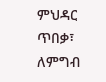ምህዳር ጥበቃ፣ ለምግብ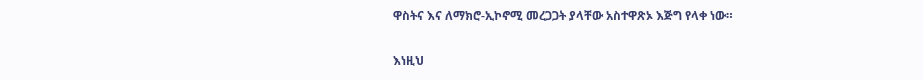ዋስትና እና ለማክሮ-ኢኮኖሚ መረጋጋት ያላቸው አስተዋጽኦ እጅግ የላቀ ነው።

እነዚህ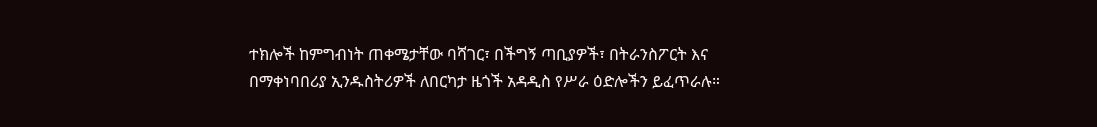ተክሎች ከምግብነት ጠቀሜታቸው ባሻገር፣ በችግኝ ጣቢያዎች፣ በትራንስፖርት እና በማቀነባበሪያ ኢንዱስትሪዎች ለበርካታ ዜጎች አዳዲስ የሥራ ዕድሎችን ይፈጥራሉ።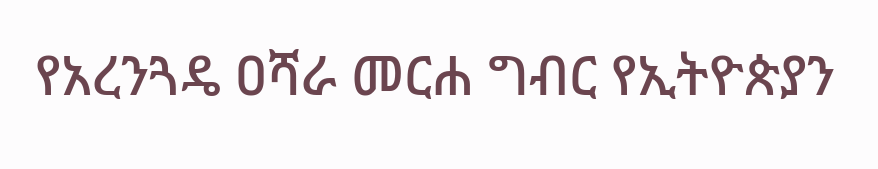የአረንጓዴ ዐሻራ መርሐ ግብር የኢትዮጵያን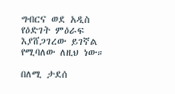ግብርና ወደ አዲስ የዕድገት ምዕራፍ እያሸጋገረው ይገኛል የሚባለው ለዚህ ነው።

በለሚ ታደሰ